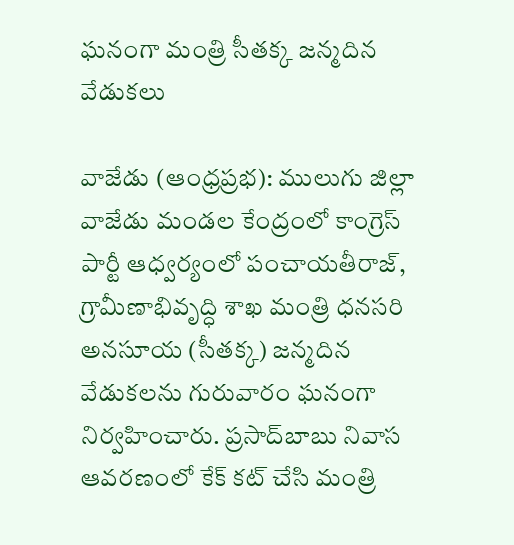ఘనంగా మంత్రి సీతక్క జన్మదిన వేడుకలు

వాజేడు (ఆంధ్రప్రభ): ములుగు జిల్లా వాజేడు మండల కేంద్రంలో కాంగ్రెస్ పార్టీ ఆధ్వర్యంలో పంచాయతీరాజ్, గ్రామీణాభివృద్ధి శాఖ మంత్రి ధనసరి అనసూయ (సీతక్క) జన్మదిన వేడుకలను గురువారం ఘనంగా నిర్వహించారు. ప్రసాద్‌బాబు నివాస ఆవరణంలో కేక్ కట్ చేసి మంత్రి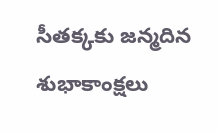సీతక్కకు జన్మదిన శుభాకాంక్షలు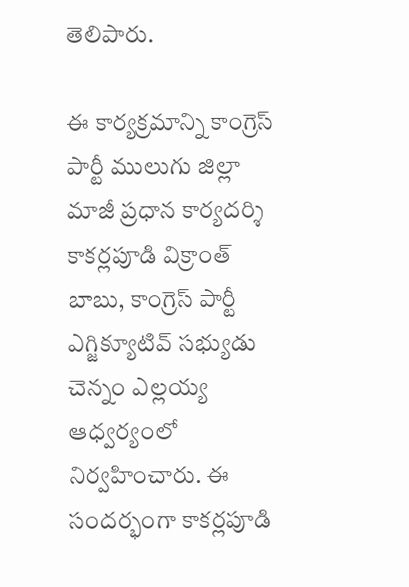తెలిపారు.

ఈ కార్యక్రమాన్ని కాంగ్రెస్ పార్టీ ములుగు జిల్లా మాజీ ప్రధాన కార్యదర్శి కాకర్లపూడి విక్రాంత్ బాబు, కాంగ్రెస్ పార్టీ ఎగ్జిక్యూటివ్ సభ్యుడు చెన్నం ఎల్లయ్య ఆధ్వర్యంలో నిర్వహించారు. ఈ సందర్భంగా కాకర్లపూడి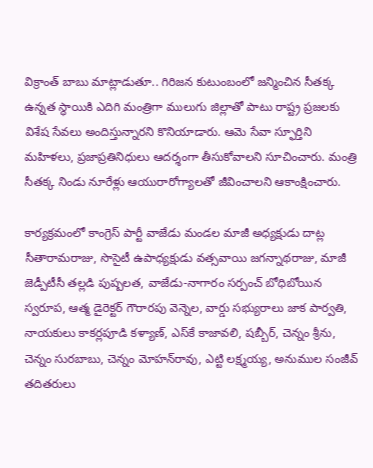విక్రాంత్ బాబు మాట్లాడుతూ.. గిరిజన కుటుంబంలో జన్మించిన సీతక్క ఉన్నత స్థాయికి ఎదిగి మంత్రిగా ములుగు జిల్లాతో పాటు రాష్ట్ర ప్రజలకు విశేష సేవలు అందిస్తున్నారని కొనియాడారు. ఆమె సేవా స్ఫూర్తిని మహిళలు, ప్రజాప్రతినిధులు ఆదర్శంగా తీసుకోవాలని సూచించారు. మంత్రి సీతక్క నిండు నూరేళ్లు ఆయురారోగ్యాలతో జీవించాలని ఆకాంక్షించారు.

కార్యక్రమంలో కాంగ్రెస్ పార్టీ వాజేడు మండల మాజీ అధ్యక్షుడు దాట్ల సీతారామరాజు, సొసైటీ ఉపాధ్యక్షుడు వత్సవాయి జగన్నాథరాజు, మాజీ జెడ్పీటీసీ తల్లడి పుష్పలత, వాజేడు-నాగారం సర్పంచ్ బోధిబోయిన స్వరూప, ఆత్మ డైరెక్టర్ గౌరారపు వెన్నెల, వార్డు సభ్యురాలు జాక పార్వతి, నాయకులు కాకర్లపూడి కళ్యాణ్, ఎస్‌కే కాజావలి, షబ్బీర్, చెన్నం శ్రీను, చెన్నం సురబాబు, చెన్నం మోహన్‌రావు, ఎట్టి లక్ష్మయ్య, అనుముల సంజీవ్ తదితరులు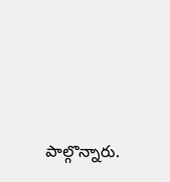పాల్గొన్నారు.